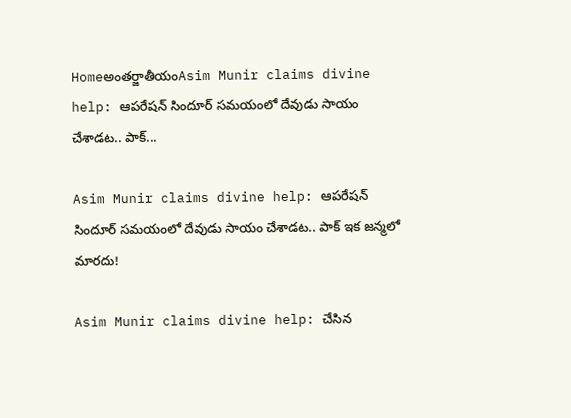Homeఅంతర్జాతీయంAsim Munir claims divine help: ఆపరేషన్ సిందూర్ సమయంలో దేవుడు సాయం చేశాడట.. పాక్...

Asim Munir claims divine help: ఆపరేషన్ సిందూర్ సమయంలో దేవుడు సాయం చేశాడట.. పాక్ ఇక జన్మలో మారదు!

Asim Munir claims divine help: చేసిన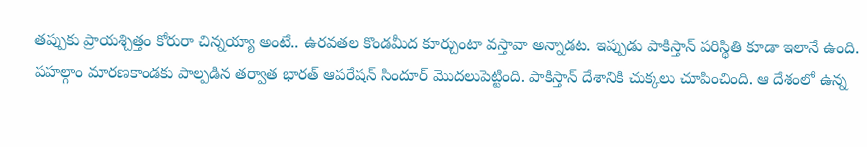తప్పుకు ప్రాయశ్చిత్తం కోరురా చిన్నయ్యా అంటే.. ఉరవతల కొండమీద కూర్చుంటా వస్తావా అన్నాడట. ఇప్పుడు పాకిస్తాన్ పరిస్థితి కూడా ఇలానే ఉంది. పహల్గాం మారణకాండకు పాల్పడిన తర్వాత భారత్ ఆపరేషన్ సిందూర్ మొదలుపెట్టింది. పాకిస్తాన్ దేశానికి చుక్కలు చూపించింది. ఆ దేశంలో ఉన్న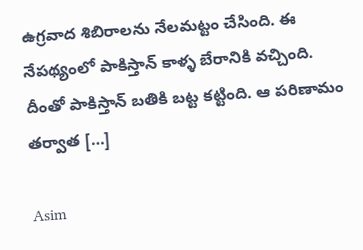ఉగ్రవాద శిబిరాలను నేలమట్టం చేసింది. ఈ నేపథ్యంలో పాకిస్తాన్ కాళ్ళ బేరానికి వచ్చింది. దీంతో పాకిస్తాన్ బతికి బట్ట కట్టింది. ఆ పరిణామం తర్వాత […]

Asim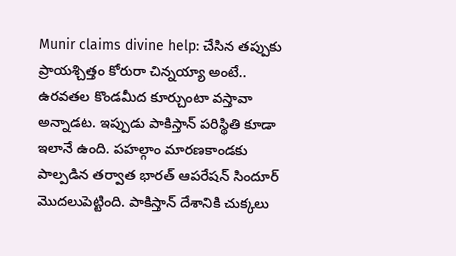Munir claims divine help: చేసిన తప్పుకు ప్రాయశ్చిత్తం కోరురా చిన్నయ్యా అంటే.. ఉరవతల కొండమీద కూర్చుంటా వస్తావా అన్నాడట. ఇప్పుడు పాకిస్తాన్ పరిస్థితి కూడా ఇలానే ఉంది. పహల్గాం మారణకాండకు పాల్పడిన తర్వాత భారత్ ఆపరేషన్ సిందూర్ మొదలుపెట్టింది. పాకిస్తాన్ దేశానికి చుక్కలు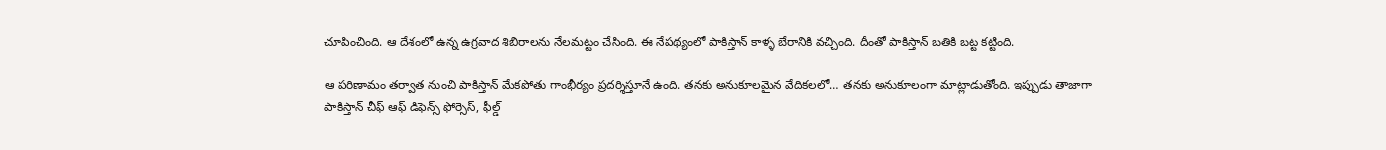చూపించింది. ఆ దేశంలో ఉన్న ఉగ్రవాద శిబిరాలను నేలమట్టం చేసింది. ఈ నేపథ్యంలో పాకిస్తాన్ కాళ్ళ బేరానికి వచ్చింది. దీంతో పాకిస్తాన్ బతికి బట్ట కట్టింది.

ఆ పరిణామం తర్వాత నుంచి పాకిస్తాన్ మేకపోతు గాంభీర్యం ప్రదర్శిస్తూనే ఉంది. తనకు అనుకూలమైన వేదికలలో… తనకు అనుకూలంగా మాట్లాడుతోంది. ఇప్పుడు తాజాగా పాకిస్తాన్ చీఫ్ ఆఫ్ డిఫెన్స్ ఫోర్సెస్, ఫీల్డ్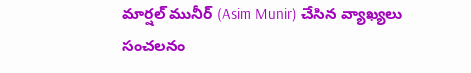మార్షల్ మునీర్ (Asim Munir) చేసిన వ్యాఖ్యలు సంచలనం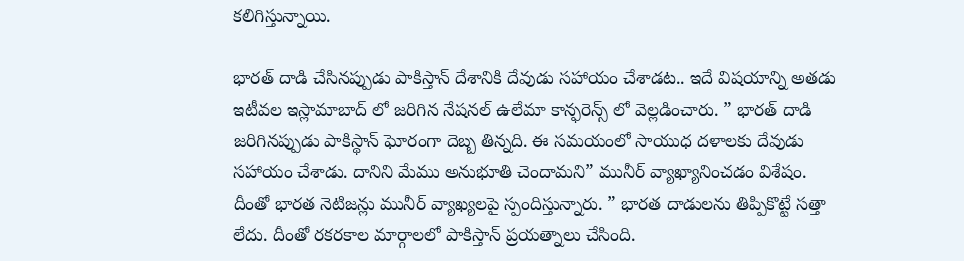కలిగిస్తున్నాయి.

భారత్ దాడి చేసినప్పుడు పాకిస్తాన్ దేశానికి దేవుడు సహాయం చేశాడట.. ఇదే విషయాన్ని అతడు ఇటీవల ఇస్లామాబాద్ లో జరిగిన నేషనల్ ఉలేమా కాన్ఫరెన్స్ లో వెల్లడించారు. ” భారత్ దాడి జరిగినప్పుడు పాకిస్థాన్ ఘోరంగా దెబ్బ తిన్నది. ఈ సమయంలో సాయుధ దళాలకు దేవుడు సహాయం చేశాడు. దానిని మేము అనుభూతి చెందామని” మునీర్ వ్యాఖ్యానించడం విశేషం. దీంతో భారత నెటిజన్లు మునీర్ వ్యాఖ్యలపై స్పందిస్తున్నారు. ” భారత దాడులను తిప్పికొట్టే సత్తా లేదు. దీంతో రకరకాల మార్గాలలో పాకిస్తాన్ ప్రయత్నాలు చేసింది.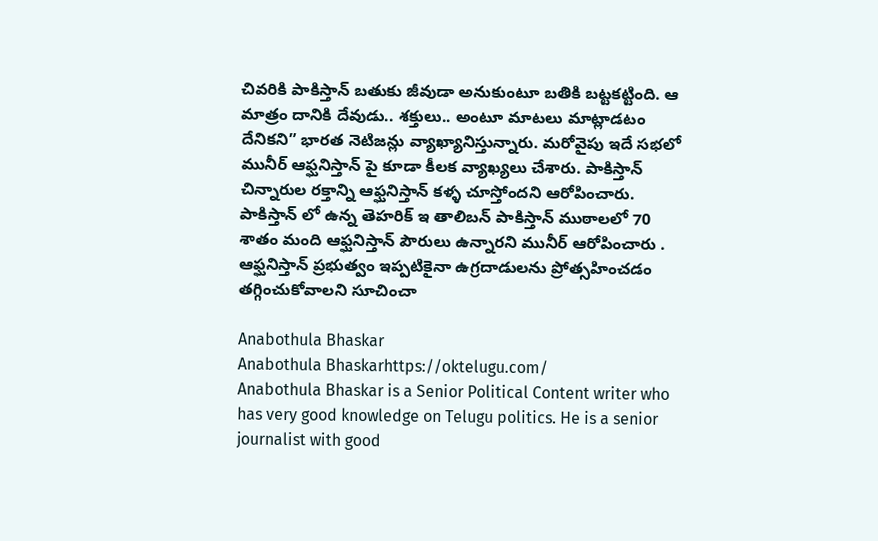చివరికి పాకిస్తాన్ బతుకు జీవుడా అనుకుంటూ బతికి బట్టకట్టింది. ఆ మాత్రం దానికి దేవుడు.. శక్తులు.. అంటూ మాటలు మాట్లాడటం దేనికని” భారత నెటిజన్లు వ్యాఖ్యానిస్తున్నారు. మరోవైపు ఇదే సభలో మునీర్ ఆఫ్ఘనిస్తాన్ పై కూడా కీలక వ్యాఖ్యలు చేశారు. పాకిస్తాన్ చిన్నారుల రక్తాన్ని ఆఫ్ఘనిస్తాన్ కళ్ళ చూస్తోందని ఆరోపించారు. పాకిస్తాన్ లో ఉన్న తెహరిక్ ఇ తాలిబన్ పాకిస్తాన్ ముఠాలలో 70 శాతం మంది ఆఫ్ఘనిస్తాన్ పౌరులు ఉన్నారని మునీర్ ఆరోపించారు . ఆఫ్ఘనిస్తాన్ ప్రభుత్వం ఇప్పటికైనా ఉగ్రదాడులను ప్రోత్సహించడం తగ్గించుకోవాలని సూచించా

Anabothula Bhaskar
Anabothula Bhaskarhttps://oktelugu.com/
Anabothula Bhaskar is a Senior Political Content writer who has very good knowledge on Telugu politics. He is a senior journalist with good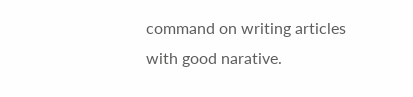command on writing articles with good narative.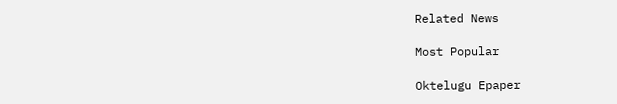Related News

Most Popular

Oktelugu Epaper